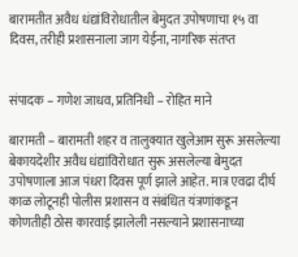बारामतीत अवैध धंद्यांविरोधातील बेमुदत उपोषणाचा १५ वा दिवस, तरीही प्रशासनाला जाग येईना, नागरिक संतप्त


संपादक – गणेश जाधव, प्रतिनिधी – रोहित माने

बारामती – बारामती शहर व तालुक्यात खुलेआम सुरू असलेल्या बेकायदेशीर अवैध धंद्यांविरोधात सुरू असलेल्या बेमुदत उपोषणाला आज पंधरा दिवस पूर्ण झाले आहेत. मात्र एवढा दीर्घ काळ लोटूनही पोलीस प्रशासन व संबंधित यंत्रणांकडून कोणतीही ठोस कारवाई झालेली नसल्याने प्रशासनाच्या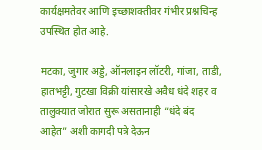कार्यक्षमतेवर आणि इच्छाशक्तीवर गंभीर प्रश्नचिन्ह उपस्थित होत आहे.

मटका, जुगार अड्डे, ऑनलाइन लॉटरी, गांजा, ताडी, हातभट्टी, गुटखा विक्री यांसारखे अवैध धंदे शहर व तालुक्यात जोरात सुरू असतानाही “धंदे बंद आहेत” अशी कागदी पत्रे देऊन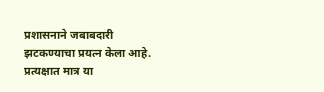प्रशासनाने जबाबदारी झटकण्याचा प्रयत्न केला आहे. प्रत्यक्षात मात्र या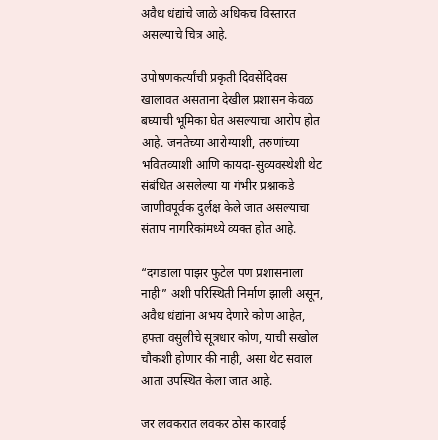अवैध धंद्यांचे जाळे अधिकच विस्तारत असल्याचे चित्र आहे.

उपोषणकर्त्यांची प्रकृती दिवसेंदिवस खालावत असताना देखील प्रशासन केवळ बघ्याची भूमिका घेत असल्याचा आरोप होत आहे. जनतेच्या आरोग्याशी, तरुणांच्या भवितव्याशी आणि कायदा-सुव्यवस्थेशी थेट संबंधित असलेल्या या गंभीर प्रश्नाकडे जाणीवपूर्वक दुर्लक्ष केले जात असल्याचा संताप नागरिकांमध्ये व्यक्त होत आहे.

“दगडाला पाझर फुटेल पण प्रशासनाला नाही” अशी परिस्थिती निर्माण झाली असून, अवैध धंद्यांना अभय देणारे कोण आहेत, हफ्ता वसुलीचे सूत्रधार कोण, याची सखोल चौकशी होणार की नाही, असा थेट सवाल आता उपस्थित केला जात आहे.

जर लवकरात लवकर ठोस कारवाई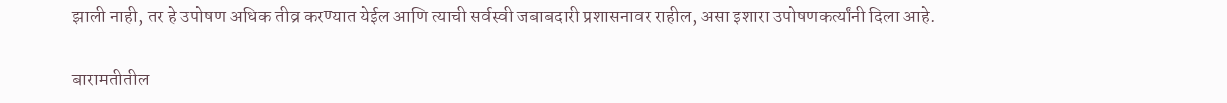झाली नाही, तर हे उपोषण अधिक तीव्र करण्यात येईल आणि त्याची सर्वस्वी जबाबदारी प्रशासनावर राहील, असा इशारा उपोषणकर्त्यांनी दिला आहे.

बारामतीतील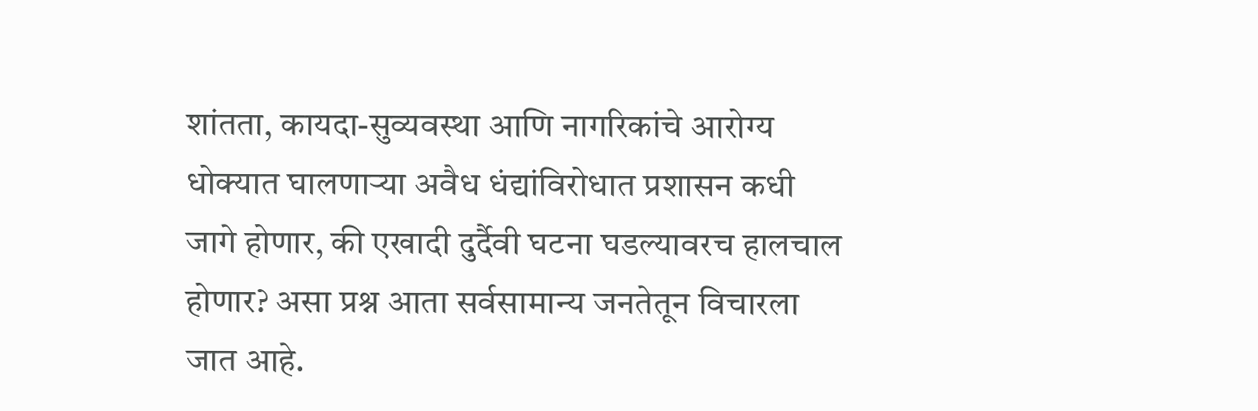शांतता, कायदा-सुव्यवस्था आणि नागरिकांचे आरोग्य धोक्यात घालणाऱ्या अवैध धंद्यांविरोधात प्रशासन कधी जागे होणार, की एखादी दुर्दैवी घटना घडल्यावरच हालचाल होणार? असा प्रश्न आता सर्वसामान्य जनतेतून विचारला जात आहे.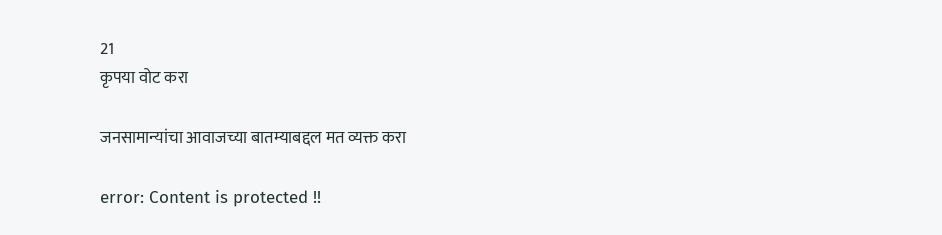21
कृपया वोट करा

जनसामान्यांचा आवाजच्या बातम्याबद्दल मत व्यक्त करा

error: Content is protected !!